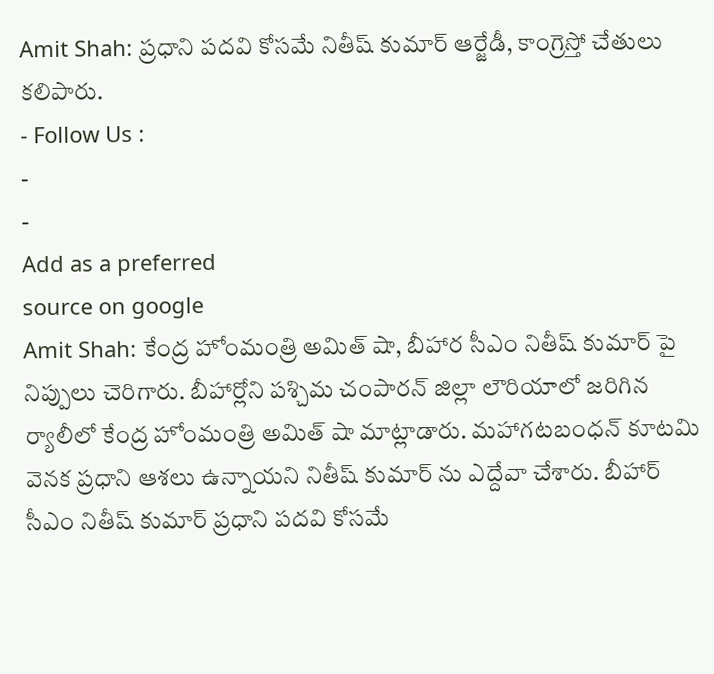Amit Shah: ప్రధాని పదవి కోసమే నితీష్ కుమార్ ఆర్జేడీ, కాంగ్రెస్తో చేతులు కలిపారు.
- Follow Us :
-
-
Add as a preferred
source on google
Amit Shah: కేంద్ర హోంమంత్రి అమిత్ షా, బీహార సీఎం నితీష్ కుమార్ పై నిప్పులు చెరిగారు. బీహార్లోని పశ్చిమ చంపారన్ జిల్లా లౌరియాలో జరిగిన ర్యాలీలో కేంద్ర హోంమంత్రి అమిత్ షా మాట్లాడారు. మహాగటబంధన్ కూటమి వెనక ప్రధాని ఆశలు ఉన్నాయని నితీష్ కుమార్ ను ఎద్దేవా చేశారు. బీహార్ సీఎం నితీష్ కుమార్ ప్రధాని పదవి కోసమే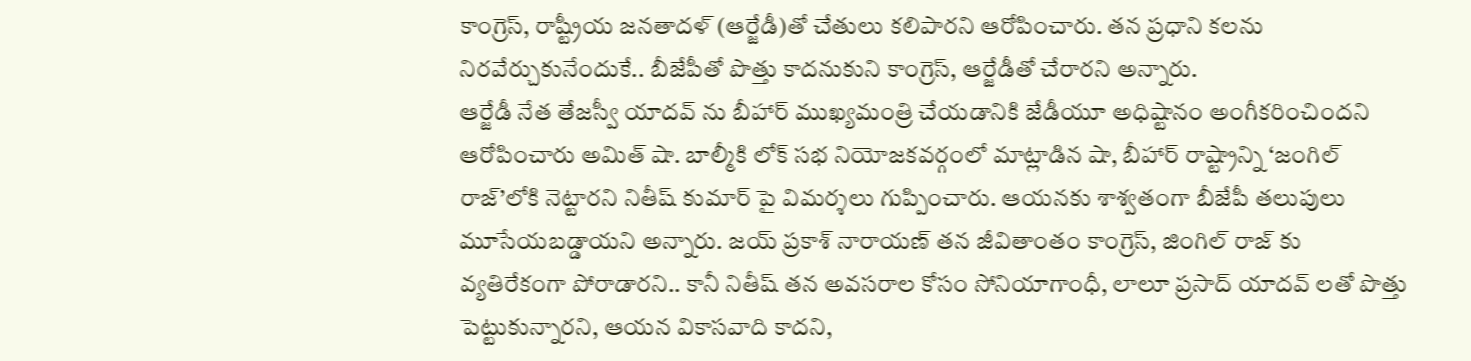కాంగ్రెస్, రాష్ట్రీయ జనతాదళ్ (ఆర్జేడీ)తో చేతులు కలిపారని ఆరోపించారు. తన ప్రధాని కలను నిరవేర్చుకునేందుకే.. బీజేపీతో పొత్తు కాదనుకుని కాంగ్రెస్, ఆర్జేడీతో చేరారని అన్నారు.
ఆర్జేడీ నేత తేజస్వీ యాదవ్ ను బీహార్ ముఖ్యమంత్రి చేయడానికి జేడీయూ అధిష్టానం అంగీకరించిందని ఆరోపించారు అమిత్ షా. బాల్మీకి లోక్ సభ నియోజకవర్గంలో మాట్లాడిన షా, బీహార్ రాష్ట్రాన్ని ‘జంగిల్ రాజ్’లోకి నెట్టారని నితీష్ కుమార్ పై విమర్శలు గుప్పించారు. ఆయనకు శాశ్వతంగా బీజేపీ తలుపులు మూసేయబడ్డాయని అన్నారు. జయ్ ప్రకాశ్ నారాయణ్ తన జీవితాంతం కాంగ్రెస్, జింగిల్ రాజ్ కు వ్యతిరేకంగా పోరాడారని.. కానీ నితీష్ తన అవసరాల కోసం సోనియాగాంధీ, లాలూ ప్రసాద్ యాదవ్ లతో పొత్తు పెట్టుకున్నారని, ఆయన వికాసవాది కాదని,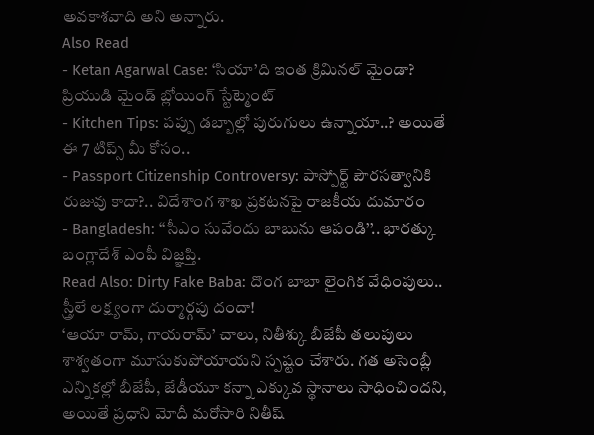అవకాశవాది అని అన్నారు.
Also Read
- Ketan Agarwal Case: ‘సియా’ది ఇంత క్రిమినల్ మైండా? ప్రియుడి మైండ్ బ్లోయింగ్ స్టేట్మెంట్
- Kitchen Tips: పప్పు డబ్బాల్లో పురుగులు ఉన్నాయా..? అయితే ఈ 7 టిప్స్ మీ కోసం..
- Passport Citizenship Controversy: పాస్పోర్ట్ పౌరసత్వానికి రుజువు కాదా?.. విదేశాంగ శాఖ ప్రకటనపై రాజకీయ దుమారం
- Bangladesh: ‘‘సీఎం సువేందు బాబును ఆపండి’’.. భారత్కు బంగ్లాదేశ్ ఎంపీ విజ్ఞప్తి.
Read Also: Dirty Fake Baba: దొంగ బాబా లైంగిక వేధింపులు.. స్త్రీలే లక్ష్యంగా దుర్మార్గపు దందా!
‘ఆయా రామ్, గాయరామ్’ చాలు, నితీశ్కు బీజేపీ తలుపులు శాశ్వతంగా మూసుకుపోయాయని స్పష్టం చేశారు. గత అసెంబ్లీ ఎన్నికల్లో బీజేపీ, జేడీయూ కన్నా ఎక్కువ స్థానాలు సాధించిందని, అయితే ప్రధాని మోదీ మరోసారి నితీష్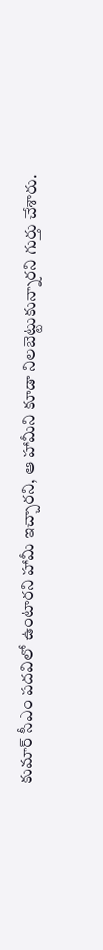కుమార్ సీఎం పదవిలో ఉంటారని హామీ ఇచ్చారని, ఆ హామీని కూడా నిలబెట్టుకున్నారని గుర్తు చేశారు.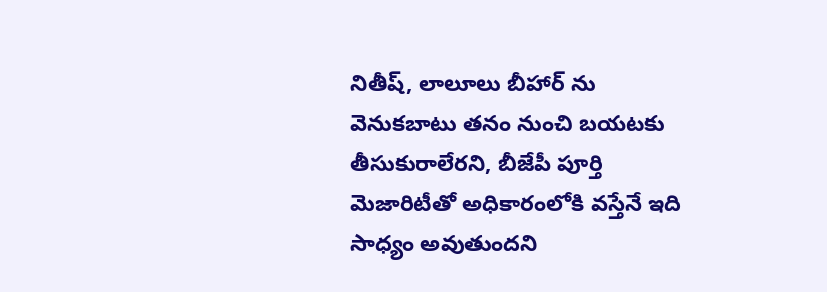నితీష్, లాలూలు బీహార్ ను వెనుకబాటు తనం నుంచి బయటకు తీసుకురాలేరని, బీజేపీ పూర్తి మెజారిటీతో అధికారంలోకి వస్తేనే ఇది సాధ్యం అవుతుందని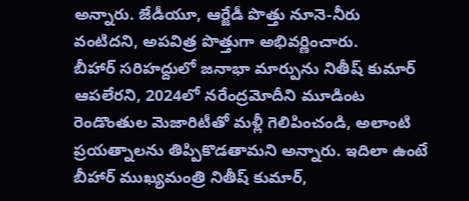అన్నారు. జేడీయూ, ఆర్జేడీ పొత్తు నూనె-నీరు వంటిదని, అపవిత్ర పొత్తుగా అభివర్ణించారు.
బీహార్ సరిహద్దులో జనాభా మార్పును నితీష్ కుమార్ ఆపలేరని, 2024లో నరేంద్రమోదీని మూడింట రెండొంతుల మెజారిటీతో మళ్లీ గెలిపించండి, అలాంటి ప్రయత్నాలను తిప్పికొడతామని అన్నారు. ఇదిలా ఉంటే బీహార్ ముఖ్యమంత్రి నితీష్ కుమార్,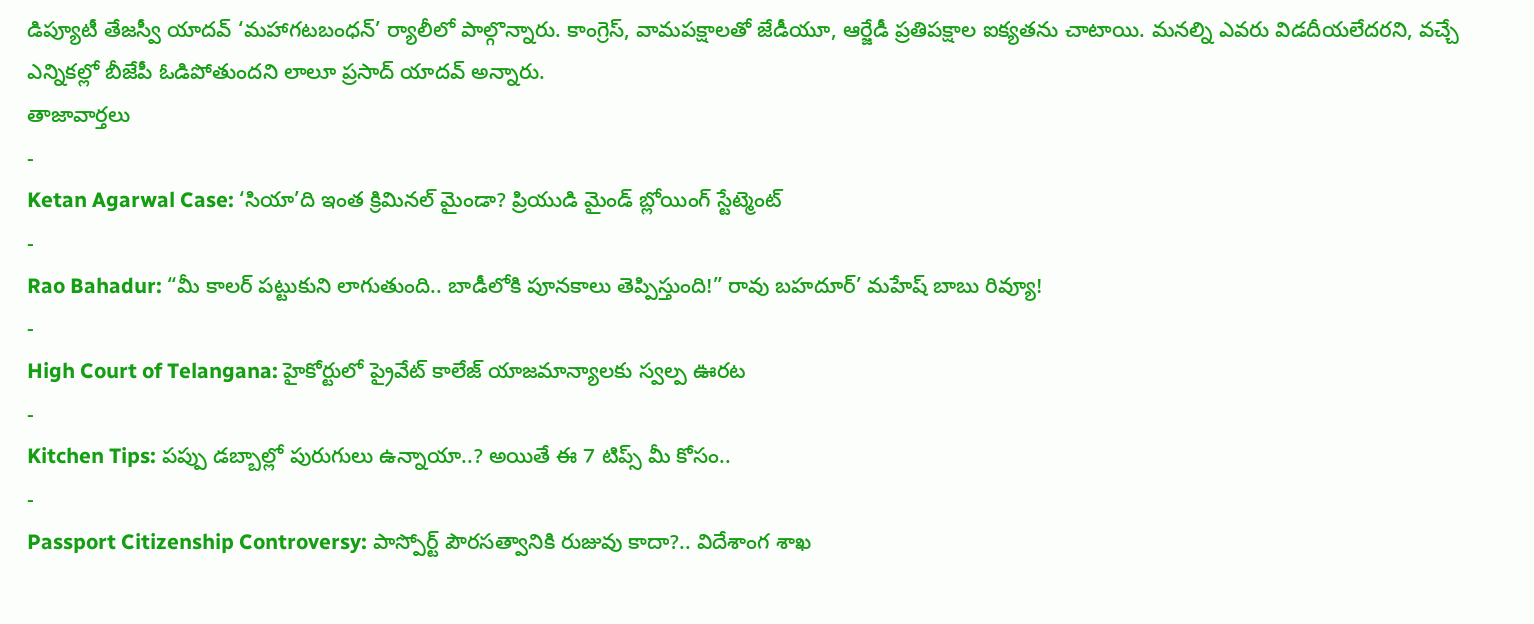డిప్యూటీ తేజస్వీ యాదవ్ ‘మహాగటబంధన్’ ర్యాలీలో పాల్గొన్నారు. కాంగ్రెస్, వామపక్షాలతో జేడీయూ, ఆర్జేడీ ప్రతిపక్షాల ఐక్యతను చాటాయి. మనల్ని ఎవరు విడదీయలేదరని, వచ్చే ఎన్నికల్లో బీజేపీ ఓడిపోతుందని లాలూ ప్రసాద్ యాదవ్ అన్నారు.
తాజావార్తలు
-
Ketan Agarwal Case: ‘సియా’ది ఇంత క్రిమినల్ మైండా? ప్రియుడి మైండ్ బ్లోయింగ్ స్టేట్మెంట్
-
Rao Bahadur: “మీ కాలర్ పట్టుకుని లాగుతుంది.. బాడీలోకి పూనకాలు తెప్పిస్తుంది!” రావు బహదూర్’ మహేష్ బాబు రివ్యూ!
-
High Court of Telangana: హైకోర్టులో ప్రైవేట్ కాలేజ్ యాజమాన్యాలకు స్వల్ప ఊరట
-
Kitchen Tips: పప్పు డబ్బాల్లో పురుగులు ఉన్నాయా..? అయితే ఈ 7 టిప్స్ మీ కోసం..
-
Passport Citizenship Controversy: పాస్పోర్ట్ పౌరసత్వానికి రుజువు కాదా?.. విదేశాంగ శాఖ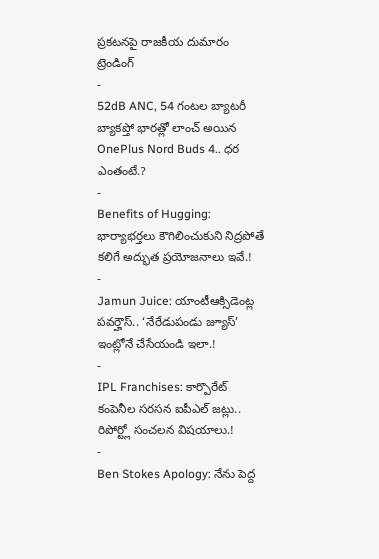ప్రకటనపై రాజకీయ దుమారం
ట్రెండింగ్
-
52dB ANC, 54 గంటల బ్యాటరీ బ్యాకప్తో భారత్లో లాంచ్ అయిన OnePlus Nord Buds 4.. ధర ఎంతంటే.?
-
Benefits of Hugging: భార్యాభర్తలు కౌగిలించుకుని నిద్రపోతే కలిగే అద్భుత ప్రయోజనాలు ఇవే.!
-
Jamun Juice: యాంటీఆక్సిడెంట్ల పవర్హౌస్.. ‘నేరేడుపండు జ్యూస్’ ఇంట్లోనే చేసేయండి ఇలా.!
-
IPL Franchises: కార్పొరేట్ కంపెనీల సరసన ఐపీఎల్ జట్లు.. రిపోర్ట్లో సంచలన విషయాలు.!
-
Ben Stokes Apology: నేను పెద్ద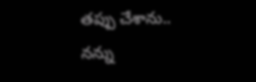తప్పు చేశాను.. నన్ను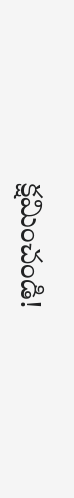క్షమించండి!